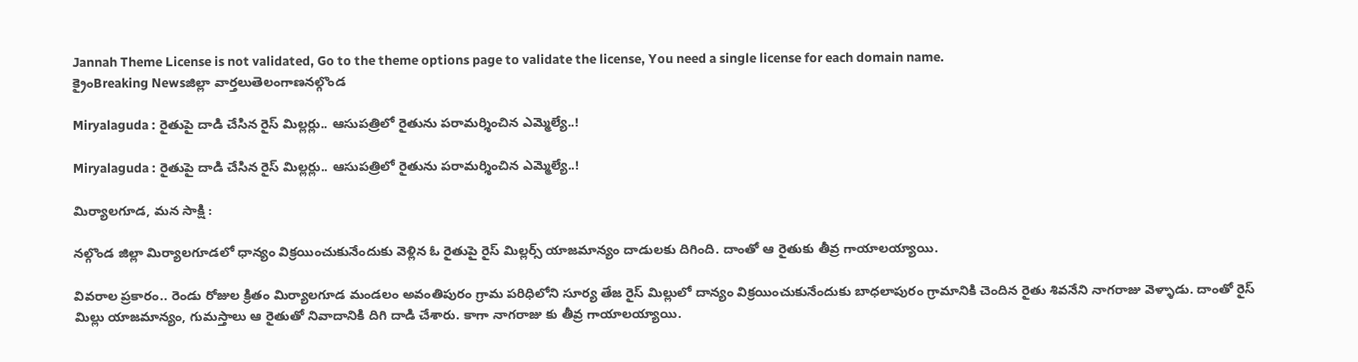Jannah Theme License is not validated, Go to the theme options page to validate the license, You need a single license for each domain name.
క్రైంBreaking Newsజిల్లా వార్తలుతెలంగాణనల్గొండ

Miryalaguda : రైతుపై దాడి చేసిన రైస్ మిల్లర్లు.. ఆసుపత్రిలో రైతును పరామర్శించిన ఎమ్మెల్యే..!

Miryalaguda : రైతుపై దాడి చేసిన రైస్ మిల్లర్లు.. ఆసుపత్రిలో రైతును పరామర్శించిన ఎమ్మెల్యే..!

మిర్యాలగూడ, మన సాక్షి :

నల్గొండ జిల్లా మిర్యాలగూడలో ధాన్యం విక్రయించుకునేందుకు వెళ్లిన ఓ రైతుపై రైస్ మిల్లర్స్ యాజమాన్యం దాడులకు దిగింది. దాంతో ఆ రైతుకు తీవ్ర గాయాలయ్యాయి.

వివరాల ప్రకారం.. రెండు రోజుల క్రితం మిర్యాలగూడ మండలం అవంతిపురం గ్రామ పరిధిలోని సూర్య తేజ రైస్ మిల్లులో దాన్యం విక్రయించుకునేందుకు బాధలాపురం గ్రామానికి చెందిన రైతు శివనేని నాగరాజు వెళ్ళాడు. దాంతో రైస్ మిల్లు యాజమాన్యం, గుమస్తాలు ఆ రైతుతో నివాదానికి దిగి దాడి చేశారు. కాగా నాగరాజు కు తీవ్ర గాయాలయ్యాయి.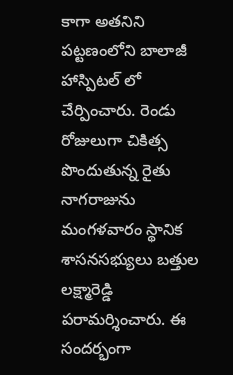కాగా అతనిని పట్టణంలోని బాలాజీ హాస్పిటల్ లో చేర్పించారు. రెండు రోజులుగా చికిత్స పొందుతున్న రైతు నాగరాజును మంగళవారం స్థానిక శాసనసభ్యులు బత్తుల లక్ష్మారెడ్డి పరామర్శించారు. ఈ సందర్భంగా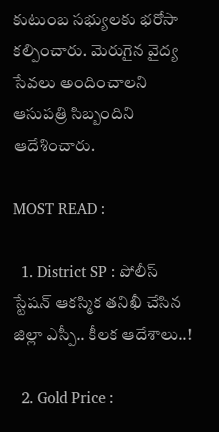కుటుంబ సభ్యులకు భరోసా కల్పించారు. మెరుగైన వైద్య సేవలు అందించాలని ఆసుపత్రి సిబ్బందిని ఆదేశించారు.

MOST READ :

  1. District SP : పోలీస్ స్టేషన్ ఆకస్మిక తనిఖీ చేసిన జిల్లా ఎస్పీ.. కీలక ఆదేశాలు..!

  2. Gold Price :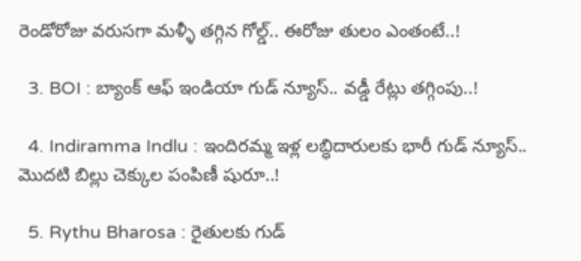రెండోరోజు వరుసగా మళ్ళీ తగ్గిన గోల్డ్.. ఈరోజు తులం ఎంతంటే..!

  3. BOI : బ్యాంక్ ఆఫ్ ఇండియా గుడ్ న్యూస్.. వడ్డీ రేట్లు తగ్గింపు..!

  4. Indiramma Indlu : ఇందిరమ్మ ఇళ్ల లబ్ధిదారులకు భారీ గుడ్ న్యూస్.. మొదటి బిల్లు చెక్కుల పంపిణీ షురూ..!

  5. Rythu Bharosa : రైతులకు గుడ్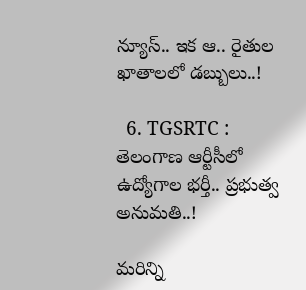న్యూస్.. ఇక ఆ.. రైతుల ఖాతాలలో డబ్బులు..!

  6. TGSRTC : తెలంగాణ ఆర్టీసీలో ఉద్యోగాల భర్తీ.. ప్రభుత్వ అనుమతి..!

మరిన్ని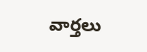వార్తలు